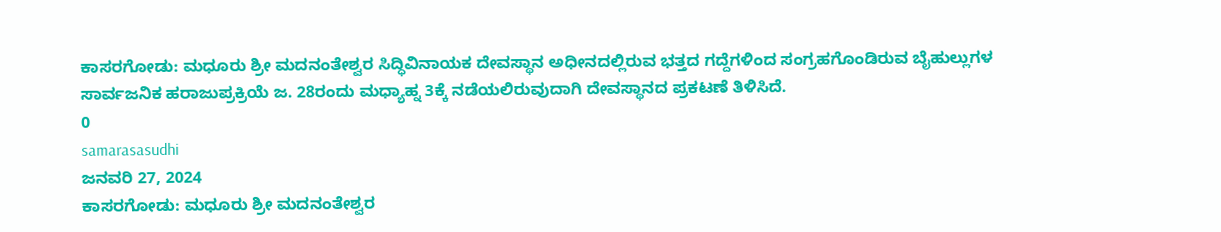ಕಾಸರಗೋಡು: ಮಧೂರು ಶ್ರೀ ಮದನಂತೇಶ್ವರ ಸಿದ್ಧಿವಿನಾಯಕ ದೇವಸ್ಥಾನ ಅಧೀನದಲ್ಲಿರುವ ಭತ್ತದ ಗದ್ದೆಗಳಿಂದ ಸಂಗ್ರಹಗೊಂಡಿರುವ ಬೈಹುಲ್ಲುಗಳ ಸಾರ್ವಜನಿಕ ಹರಾಜುಪ್ರಕ್ರಿಯೆ ಜ. 28ರಂದು ಮಧ್ಯಾಹ್ನ 3ಕ್ಕೆ ನಡೆಯಲಿರುವುದಾಗಿ ದೇವಸ್ಥಾನದ ಪ್ರಕಟಣೆ ತಿಳಿಸಿದೆ.
0
samarasasudhi
ಜನವರಿ 27, 2024
ಕಾಸರಗೋಡು: ಮಧೂರು ಶ್ರೀ ಮದನಂತೇಶ್ವರ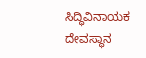ಸಿದ್ಧಿವಿನಾಯಕ ದೇವಸ್ಥಾನ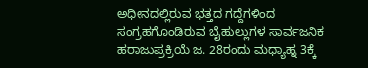ಅಧೀನದಲ್ಲಿರುವ ಭತ್ತದ ಗದ್ದೆಗಳಿಂದ ಸಂಗ್ರಹಗೊಂಡಿರುವ ಬೈಹುಲ್ಲುಗಳ ಸಾರ್ವಜನಿಕ ಹರಾಜುಪ್ರಕ್ರಿಯೆ ಜ. 28ರಂದು ಮಧ್ಯಾಹ್ನ 3ಕ್ಕೆ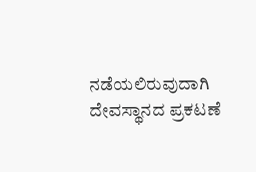ನಡೆಯಲಿರುವುದಾಗಿ ದೇವಸ್ಥಾನದ ಪ್ರಕಟಣೆ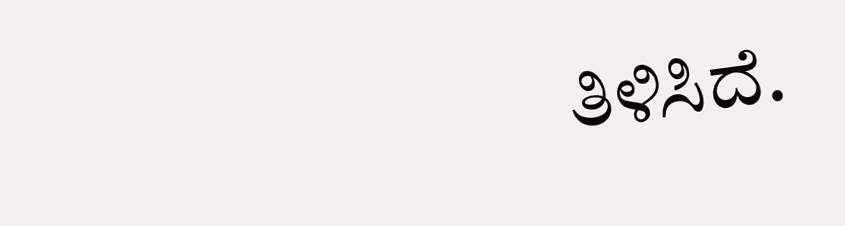ತಿಳಿಸಿದೆ.